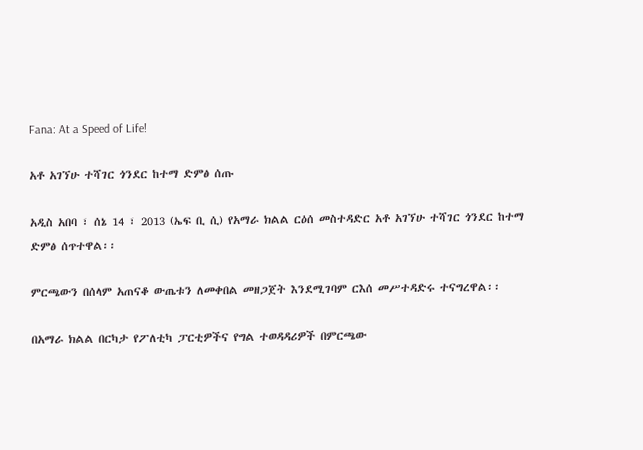Fana: At a Speed of Life!

አቶ አገኘሁ ተሻገር ጎንደር ከተማ ድምፅ ሰጡ

አዲስ አበባ ፣ ሰኔ 14 ፣ 2013 (ኤፍ ቢ ሲ) የአማራ ክልል ርዕሰ መስተዳድር አቶ አገኘሁ ተሻገር ጎንደር ከተማ ድምፅ ሰጥተዋል፡፡

ምርጫውን በሰላም አጠናቆ ውጤቱን ለመቀበል መዘጋጀት እንደሚገባም ርእሰ መሥተዳድሩ ተናግረዋል፡፡

በአማራ ክልል በርካታ የፖለቲካ ፓርቲዎችና የግል ተወዳዳሪዎች በምርጫው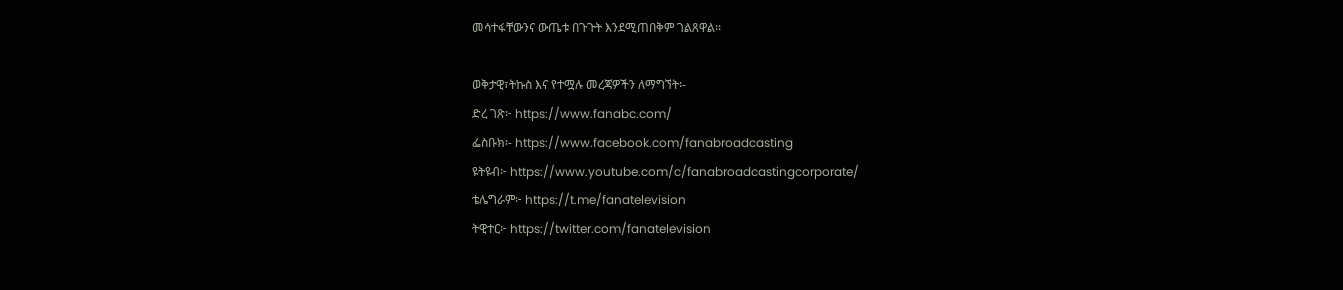መሳተፋቸውንና ውጤቱ በጉጉት እንደሚጠበቅም ገልጸዋል፡፡

ወቅታዊ፣ትኩስ እና የተሟሉ መረጃዎችን ለማግኘት፡-
ድረ ገጽ፦ https://www.fanabc.com/
ፌስቡክ፡- https://www.facebook.com/fanabroadcasting
ዩትዩብ፦ https://www.youtube.com/c/fanabroadcastingcorporate/
ቴሌግራም፦ https://t.me/fanatelevision
ትዊተር፦ https://twitter.com/fanatelevision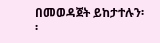በመወዳጀት ይከታተሉን፡፡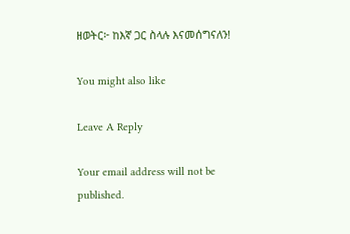ዘወትር፦ ከእኛ ጋር ስላሉ እናመሰግናለን!

You might also like

Leave A Reply

Your email address will not be published.